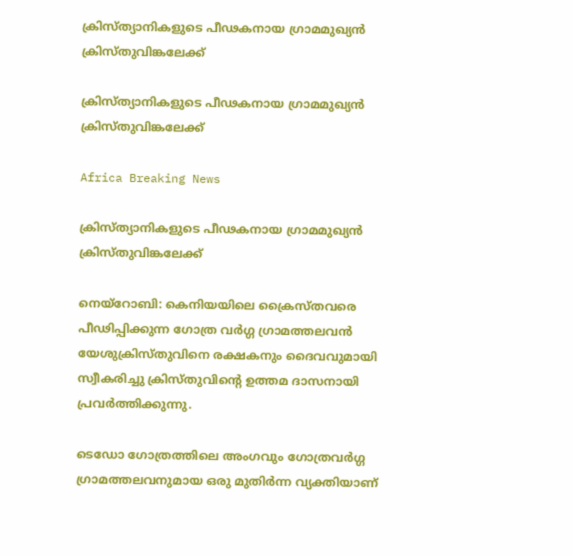ക്രിസ്ത്യാനികളുടെ പീഢകനായ ഗ്രാമമുഖ്യന്‍ ക്രിസ്തുവിങ്കലേക്ക്

ക്രിസ്ത്യാനികളുടെ പീഢകനായ ഗ്രാമമുഖ്യന്‍ ക്രിസ്തുവിങ്കലേക്ക്

Africa Breaking News

ക്രിസ്ത്യാനികളുടെ പീഢകനായ ഗ്രാമമുഖ്യന്‍ ക്രിസ്തുവിങ്കലേക്ക്

നെയ്റോബി: കെനിയയിലെ ക്രൈസ്തവരെ പീഢിപ്പിക്കുന്ന ഗോത്ര വര്‍ഗ്ഗ ഗ്രാമത്തലവന്‍ യേശുക്രിസ്തുവിനെ രക്ഷകനും ദൈവവുമായി സ്വീകരിച്ചു ക്രിസ്തുവിന്റെ ഉത്തമ ദാസനായി പ്രവര്‍ത്തിക്കുന്നു.

ടെഡോ ഗോത്രത്തിലെ അംഗവും ഗോത്രവര്‍ഗ്ഗ ഗ്രാമത്തലവനുമായ ഒരു മുതിര്‍ന്ന വ്യക്തിയാണ്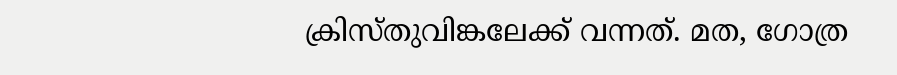ക്രിസ്തുവിങ്കലേക്ക് വന്നത്. മത, ഗോത്ര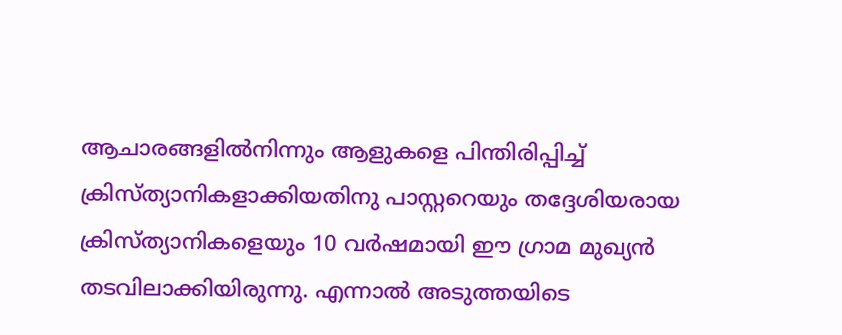ആചാരങ്ങളില്‍നിന്നും ആളുകളെ പിന്തിരിപ്പിച്ച് ക്രിസ്ത്യാനികളാക്കിയതിനു പാസ്റ്ററെയും തദ്ദേശിയരായ ക്രിസ്ത്യാനികളെയും 10 വര്‍ഷമായി ഈ ഗ്രാമ മുഖ്യന്‍ തടവിലാക്കിയിരുന്നു. എന്നാല്‍ അടുത്തയിടെ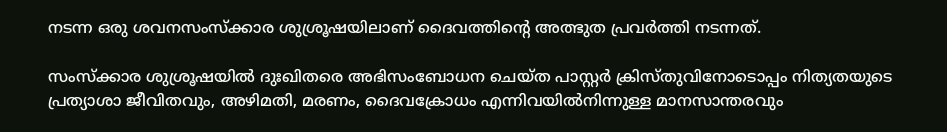നടന്ന ഒരു ശവനസംസ്ക്കാര ശുശ്രൂഷയിലാണ് ദൈവത്തിന്റെ അത്ഭുത പ്രവര്‍ത്തി നടന്നത്.

സംസ്ക്കാര ശുശ്രൂഷയില്‍ ദുഃഖിതരെ അഭിസംബോധന ചെയ്ത പാസ്റ്റര്‍ ക്രിസ്തുവിനോടൊപ്പം നിത്യതയുടെ പ്രത്യാശാ ജീവിതവും, അഴിമതി, മരണം, ദൈവക്രോധം എന്നിവയില്‍നിന്നുള്ള മാനസാന്തരവും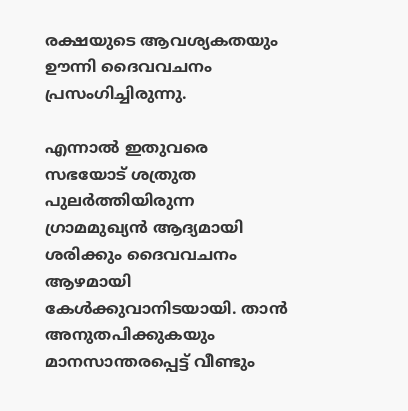രക്ഷയുടെ ആവശ്യകതയും ഊന്നി ദൈവവചനം പ്രസംഗിച്ചിരുന്നു.

എന്നാല്‍ ഇതുവരെ സഭയോട് ശത്രുത പുലര്‍ത്തിയിരുന്ന ഗ്രാമമുഖ്യന്‍ ആദ്യമായി ശരിക്കും ദൈവവചനം ആഴമായി കേള്‍ക്കുവാനിടയായി. താന്‍ അനുതപിക്കുകയും മാനസാന്തരപ്പെട്ട് വീണ്ടും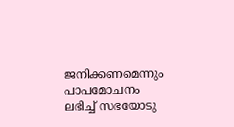ജനിക്കണമെന്നും പാപമോചനം ലഭിച്ച് സഭയോടു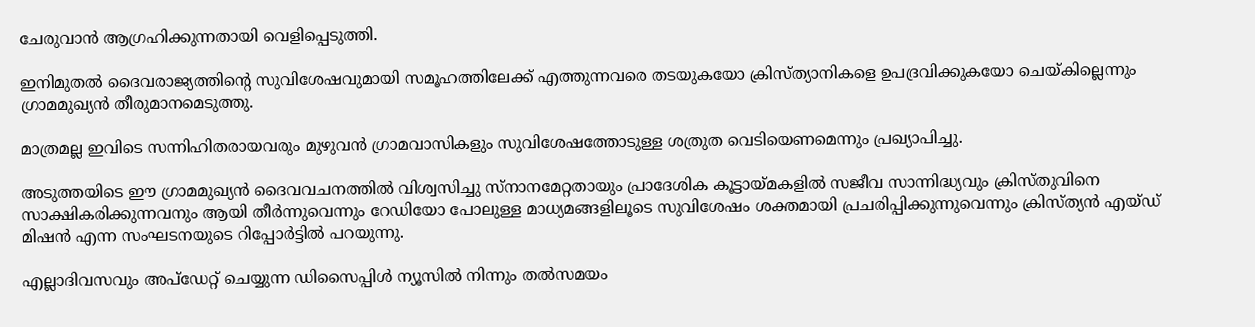ചേരുവാന്‍ ആഗ്രഹിക്കുന്നതായി വെളിപ്പെടുത്തി.

ഇനിമുതല്‍ ദൈവരാജ്യത്തിന്റെ സുവിശേഷവുമായി സമൂഹത്തിലേക്ക് എത്തുന്നവരെ തടയുകയോ ക്രിസ്ത്യാനികളെ ഉപദ്രവിക്കുകയോ ചെയ്കില്ലെന്നും ഗ്രാമമുഖ്യന്‍ തീരുമാനമെടുത്തു.

മാത്രമല്ല ഇവിടെ സന്നിഹിതരായവരും മുഴുവന്‍ ഗ്രാമവാസികളും സുവിശേഷത്തോടുള്ള ശത്രുത വെടിയെണമെന്നും പ്രഖ്യാപിച്ചു.

അടുത്തയിടെ ഈ ഗ്രാമമുഖ്യന്‍ ദൈവവചനത്തില്‍ വിശ്വസിച്ചു സ്നാനമേറ്റതായും പ്രാദേശിക കൂട്ടായ്മകളില്‍ സജീവ സാന്നിദ്ധ്യവും ക്രിസ്തുവിനെ സാക്ഷികരിക്കുന്നവനും ആയി തീര്‍ന്നുവെന്നും റേഡിയോ പോലുള്ള മാധ്യമങ്ങളിലൂടെ സുവിശേഷം ശക്തമായി പ്രചരിപ്പിക്കുന്നുവെന്നും ക്രിസ്ത്യന്‍ എയ്ഡ് മിഷന്‍ എന്ന സംഘടനയുടെ റിപ്പോര്‍ട്ടില്‍ പറയുന്നു.

എല്ലാദിവസവും അപ്ഡേറ്റ് ചെയ്യുന്ന ഡിസൈപ്പിൾ ന്യൂസിൽ നിന്നും തൽസമയം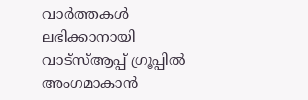വാർത്തകൾ ലഭിക്കാനായി വാട്സ്ആപ്പ് ഗ്രൂപ്പിൽ അംഗമാകാൻ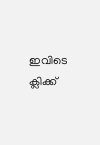ഇവിടെ ക്ലിക്ക്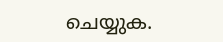ചെയ്യുക.